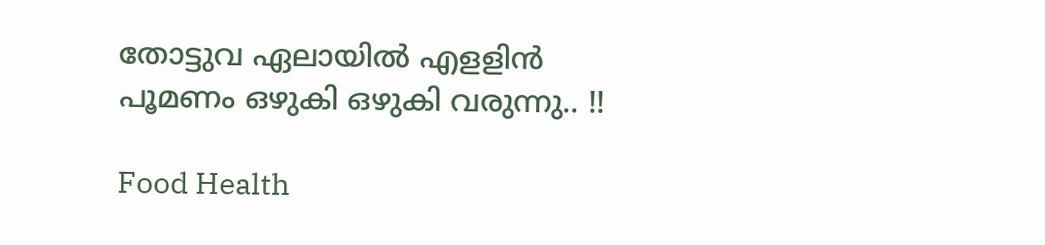തോട്ടുവ ഏലായിൽ എളളിൻ പൂമണം ഒഴുകി ഒഴുകി വരുന്നു.. !!

Food Health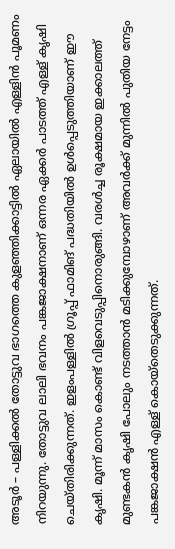അടൂർ – പള്ളിക്കൽ തോട്ടുവ ഭാഗത്തെ കുളഞ്ഞിക്കാട്ടിൽ ഏലായിൽ എള്ളിൻ പൂമണം നിറയുന്നു. തോട്ടുവ ലാലി ഭവനം പങ്കജാക്ഷനാണ് ഒന്നര ഏക്കർ പാടത്ത് എള്ള് കൃഷി ചെയ്തിരിക്കുന്നത്. ഇളംപള്ളിൽ ഗ്രൂപ്പ് ഫാമിങ് പദ്ധതിയിൽ ഉൾപ്പെടുത്തിയാണ് ഈ കൃഷി. മൂന്ന് മാസം കൊണ്ട് വിളവെടുപ്പിനൊരുങ്ങി. വരൾച്ച രൂക്ഷമായ ഇക്കാലത്ത് മുണ്ടകൻ കൃഷി പോലും നടത്താൻ മടിക്കുമ്പോഴാണ് അവർക്ക് മുന്നിൽ പുതിയ നേട്ടം പങ്കജാക്ഷൻ എള്ള് കൊയ്‌തെടുക്കുന്നത്.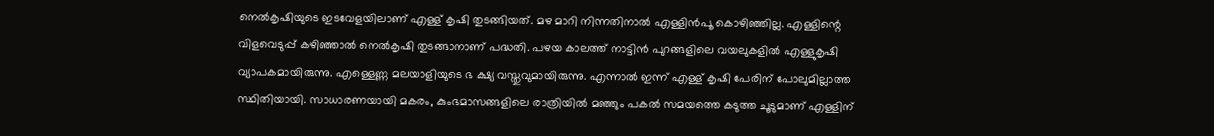നെൽകൃഷിയുടെ ഇടവേളയിലാണ് എള്ള് കൃഷി തുടങ്ങിയത്. മഴ മാറി നിന്നതിനാൽ എള്ളിൻപൂ കൊഴിഞ്ഞില്ല. എള്ളിന്റെ വിളവെടുപ്പ് കഴിഞ്ഞാൽ നെൽകൃഷി തുടങ്ങാനാണ് പദ്ധതി. പഴയ കാലത്ത് നാട്ടിൻ പുറങ്ങളിലെ വയലുകളിൽ എള്ളുകൃഷി വ്യാപകമായിരുന്നു. എള്ളെണ്ണ മലയാളിയുടെ ഭ ക്ഷ്യ വസ്തുവുമായിരുന്നു. എന്നാൽ ഇന്ന് എള്ള് കൃഷി പേരിന് പോലുമില്ലാത്ത സ്ഥിതിയായി. സാധാരണയായി മകരം, കുംഭമാസങ്ങളിലെ രാത്രിയിൽ മഞ്ഞും പകൽ സമയത്തെ കടുത്ത ചൂടുമാണ് എള്ളിന്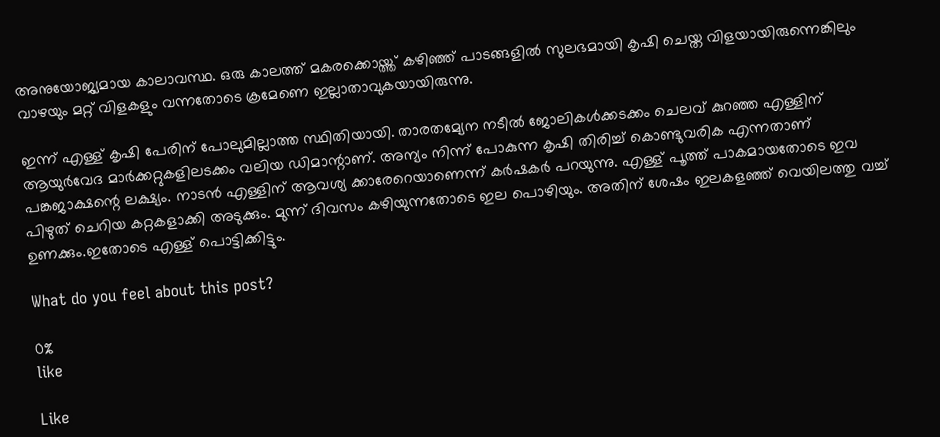അനുയോജ്യമായ കാലാവസ്ഥ. ഒരു കാലത്ത് മകരക്കൊയ്ത്ത് കഴിഞ്ഞ് പാടങ്ങളിൽ സുലഭമായി കൃഷി ചെയ്ത വിളയായിരുന്നെങ്കിലും വാഴയും മറ്റ് വിളകളും വന്നതോടെ ക്രമേണെ ഇല്ലാതാവുകയായിരുന്നു.

ഇന്ന് എള്ള് കൃഷി പേരിന് പോലുമില്ലാത്ത സ്ഥിതിയായി. താരതമ്യേന നടീൽ ജോലികൾക്കടക്കം ചെലവ് കുറഞ്ഞ എള്ളിന് ആയുർവേദ മാർക്കറ്റുകളിലടക്കം വലിയ ഡിമാന്റാണ്. അന്യം നിന്ന് പോകുന്ന കൃഷി തിരിച്ച് കൊണ്ടുവരിക എന്നതാണ് പങ്കജാക്ഷന്റെ ലക്ഷ്യം. നാടൻ എള്ളിന് ആവശ്യ ക്കാരേറെയാണെന്ന് കർഷകർ പറയുന്നു. എള്ള് പൂത്ത് പാകമായതോടെ ഇവ പിഴുത് ചെറിയ കറ്റകളാക്കി അടുക്കും. മുന്ന് ദിവസം കഴിയുന്നതോടെ ഇല പൊഴിയും. അതിന് ശേഷം ഇലകളഞ്ഞ് വെയിലത്തു വച്ച് ഉണക്കും.ഇതോടെ എള്ള് പൊട്ടിക്കിട്ടും.

What do you feel about this post?

0%
like

Like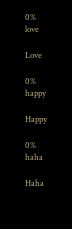0%
love

Love

0%
happy

Happy

0%
haha

Haha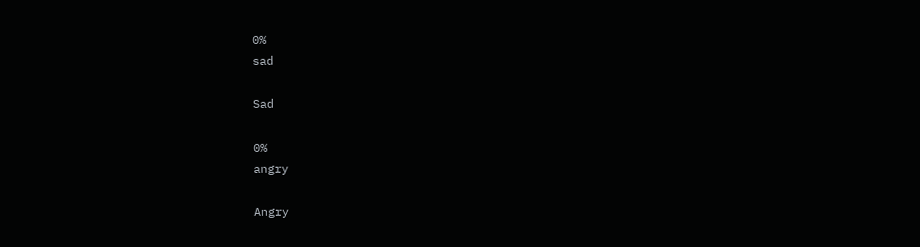0%
sad

Sad

0%
angry

Angry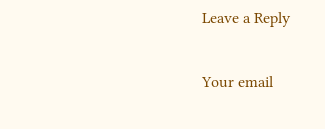Leave a Reply

Your email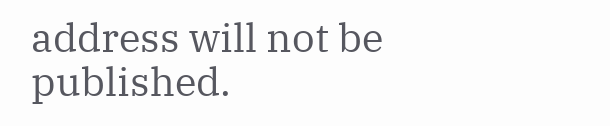address will not be published.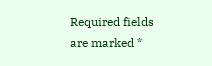Required fields are marked *